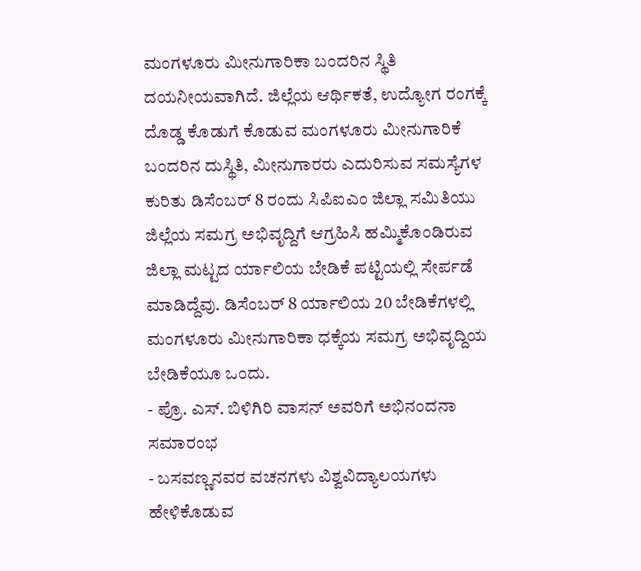ಮಂಗಳೂರು ಮೀನುಗಾರಿಕಾ ಬಂದರಿನ ಸ್ಥಿತಿ ದಯನೀಯವಾಗಿದೆ. ಜಿಲ್ಲೆಯ ಆರ್ಥಿಕತೆ, ಉದ್ಯೋಗ ರಂಗಕ್ಕೆ ದೊಡ್ಡ ಕೊಡುಗೆ ಕೊಡುವ ಮಂಗಳೂರು ಮೀನುಗಾರಿಕೆ ಬಂದರಿನ ದುಸ್ಥಿತಿ, ಮೀನುಗಾರರು ಎದುರಿಸುವ ಸಮಸ್ಯೆಗಳ ಕುರಿತು ಡಿಸೆಂಬರ್ 8 ರಂದು ಸಿಪಿಐಎಂ ಜಿಲ್ಲಾ ಸಮಿತಿಯು ಜಿಲ್ಲೆಯ ಸಮಗ್ರ ಅಭಿವೃದ್ದಿಗೆ ಆಗ್ರಹಿಸಿ ಹಮ್ಮಿಕೊಂಡಿರುವ ಜಿಲ್ಲಾ ಮಟ್ಟದ ರ್ಯಾಲಿಯ ಬೇಡಿಕೆ ಪಟ್ಟಿಯಲ್ಲಿ ಸೇರ್ಪಡೆ ಮಾಡಿದ್ದೆವು. ಡಿಸೆಂಬರ್ 8 ರ್ಯಾಲಿಯ 20 ಬೇಡಿಕೆಗಳಲ್ಲಿ ಮಂಗಳೂರು ಮೀನುಗಾರಿಕಾ ಧಕ್ಕೆಯ ಸಮಗ್ರ ಅಭಿವೃದ್ದಿಯ ಬೇಡಿಕೆಯೂ ಒಂದು.
- ಪ್ರೊ. ಎಸ್. ಬಿಳಿಗಿರಿ ವಾಸನ್ ಅವರಿಗೆ ಅಭಿನಂದನಾ ಸಮಾರಂಭ
- ಬಸವಣ್ಣನವರ ವಚನಗಳು ವಿಶ್ವವಿದ್ಯಾಲಯಗಳು ಹೇಳಿಕೊಡುವ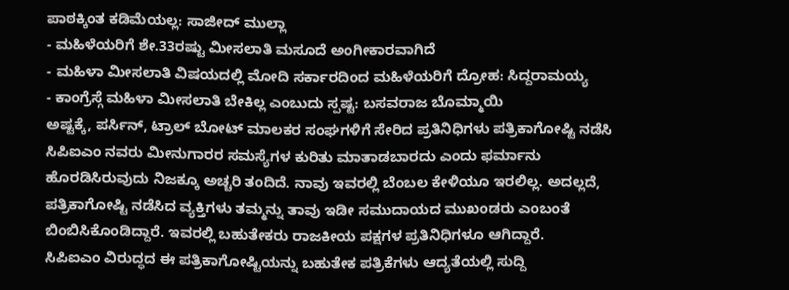ಪಾಠಕ್ಕಿಂತ ಕಡಿಮೆಯಲ್ಲ: ಸಾಜೀದ್ ಮುಲ್ಲಾ
- ಮಹಿಳೆಯರಿಗೆ ಶೇ.33ರಷ್ಟು ಮೀಸಲಾತಿ ಮಸೂದೆ ಅಂಗೀಕಾರವಾಗಿದೆ
- ಮಹಿಳಾ ಮೀಸಲಾತಿ ವಿಷಯದಲ್ಲಿ ಮೋದಿ ಸರ್ಕಾರದಿಂದ ಮಹಿಳೆಯರಿಗೆ ದ್ರೋಹ: ಸಿದ್ದರಾಮಯ್ಯ
- ಕಾಂಗ್ರೆಸ್ಗೆ ಮಹಿಳಾ ಮೀಸಲಾತಿ ಬೇಕಿಲ್ಲ ಎಂಬುದು ಸ್ಪಷ್ಟ: ಬಸವರಾಜ ಬೊಮ್ಮಾಯಿ
ಅಷ್ಟಕ್ಕೆ, ಪರ್ಸಿನ್, ಟ್ರಾಲ್ ಬೋಟ್ ಮಾಲಕರ ಸಂಘಗಳಿಗೆ ಸೇರಿದ ಪ್ರತಿನಿಧಿಗಳು ಪತ್ರಿಕಾಗೋಷ್ಟಿ ನಡೆಸಿ ಸಿಪಿಐಎಂ ನವರು ಮೀನುಗಾರರ ಸಮಸ್ಯೆಗಳ ಕುರಿತು ಮಾತಾಡಬಾರದು ಎಂದು ಫರ್ಮಾನು ಹೊರಡಿಸಿರುವುದು ನಿಜಕ್ಕೂ ಅಚ್ಚರಿ ತಂದಿದೆ. ನಾವು ಇವರಲ್ಲಿ ಬೆಂಬಲ ಕೇಳಿಯೂ ಇರಲಿಲ್ಲ. ಅದಲ್ಲದೆ, ಪತ್ರಿಕಾಗೋಷ್ಟಿ ನಡೆಸಿದ ವ್ಯಕ್ತಿಗಳು ತಮ್ಮನ್ನು ತಾವು ಇಡೀ ಸಮುದಾಯದ ಮುಖಂಡರು ಎಂಬಂತೆ ಬಿಂಬಿಸಿಕೊಂಡಿದ್ದಾರೆ. ಇವರಲ್ಲಿ ಬಹುತೇಕರು ರಾಜಕೀಯ ಪಕ್ಷಗಳ ಪ್ರತಿನಿಧಿಗಳೂ ಆಗಿದ್ದಾರೆ.
ಸಿಪಿಐಎಂ ವಿರುದ್ಧದ ಈ ಪತ್ರಿಕಾಗೋಷ್ಟಿಯನ್ನು ಬಹುತೇಕ ಪತ್ರಿಕೆಗಳು ಆದ್ಯತೆಯಲ್ಲಿ ಸುದ್ದಿ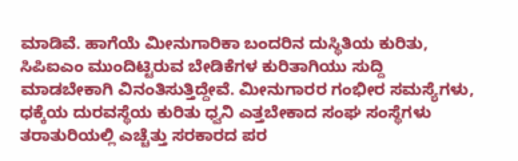ಮಾಡಿವೆ. ಹಾಗೆಯೆ ಮೀನುಗಾರಿಕಾ ಬಂದರಿನ ದುಸ್ಥಿತಿಯ ಕುರಿತು, ಸಿಪಿಐಎಂ ಮುಂದಿಟ್ಟಿರುವ ಬೇಡಿಕೆಗಳ ಕುರಿತಾಗಿಯು ಸುದ್ದಿ ಮಾಡಬೇಕಾಗಿ ವಿನಂತಿಸುತ್ತಿದ್ದೇವೆ. ಮೀನುಗಾರರ ಗಂಭೀರ ಸಮಸ್ಯೆಗಳು, ಧಕ್ಕೆಯ ದುರವಸ್ಥೆಯ ಕುರಿತು ಧ್ವನಿ ಎತ್ತಬೇಕಾದ ಸಂಘ ಸಂಸ್ಥೆಗಳು ತರಾತುರಿಯಲ್ಲಿ ಎಚ್ಚೆತ್ತು ಸರಕಾರದ ಪರ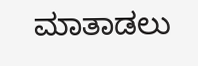ಮಾತಾಡಲು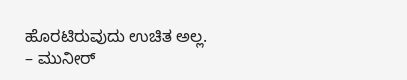ಹೊರಟಿರುವುದು ಉಚಿತ ಅಲ್ಲ.
– ಮುನೀರ್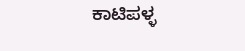ಕಾಟಿಪಳ್ಳ